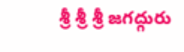శ్రీ శ్రీ శ్రీ జగద్గురు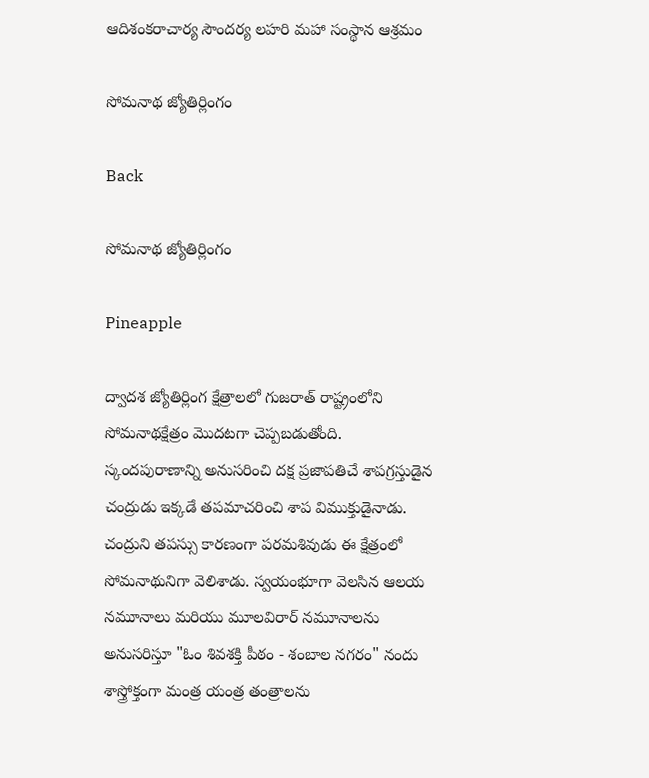ఆదిశంకరాచార్య సౌందర్య లహరి మహా సంస్థాన ఆశ్రమం

సోమనాథ జ్యోతిర్లింగం

Back

సోమనాథ జ్యోతిర్లింగం

Pineapple

ద్వాదశ జ్యోతిర్లింగ క్షేత్రాలలో గుజరాత్ రాష్ట్రంలోని సోమనాథక్షేత్రం మొదటగా చెప్పబడుతోంది. స్కందపురాణాన్ని అనుసరించి దక్ష ప్రజాపతిచే శాపగ్రస్తుడైన చంద్రుడు ఇక్కడే తపమాచరించి శాప విముక్తుడైనాడు. చంద్రుని తపస్సు కారణంగా పరమశివుడు ఈ క్షేత్రంలో సోమనాథునిగా వెలిశాడు. స్వయంభూగా వెలసిన ఆలయ నమూనాలు మరియు మూలవిరార్ నమూనాలను అనుసరిస్తూ "ఓం శివశక్తి పీఠం - శంబాల నగరం" నందు శాస్త్రోక్తంగా మంత్ర యంత్ర తంత్రాలను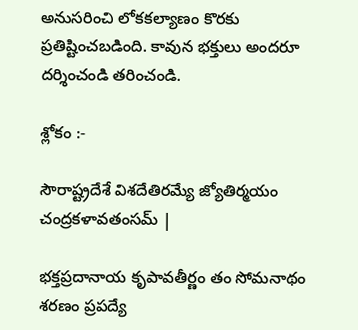అనుసరించి లోకకల్యాణం కొరకు ప్రతిష్టించబడింది. కావున భక్తులు అందరూ దర్శించండి తరించండి.

శ్లోకం :-

సౌరాష్ట్రదేశే విశదేతిరమ్యే జ్యోతిర్మయం చంద్రకళావతంసమ్ |

భక్తప్రదానాయ కృపావతీర్ణం తం సోమనాథం శరణం ప్రపద్యే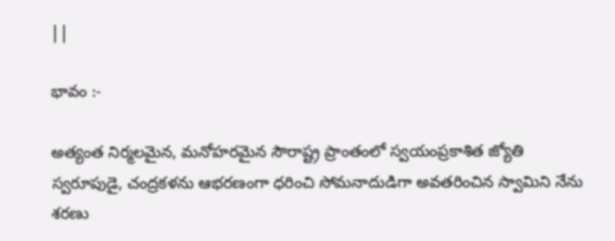||

భావం :-

అత్యంత నిర్మలమైన, మనోహరమైన సౌరాష్ట్ర ప్రాంతంలో స్వయంప్రకాశిత జ్యోతి స్వరూపుడై, చంద్రకళను ఆభరణంగా ధరించి సోమనాదుడిగా అవతరించిన స్వామిని నేను శరణు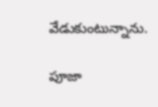వేడుకుంటున్నాను.

పూజా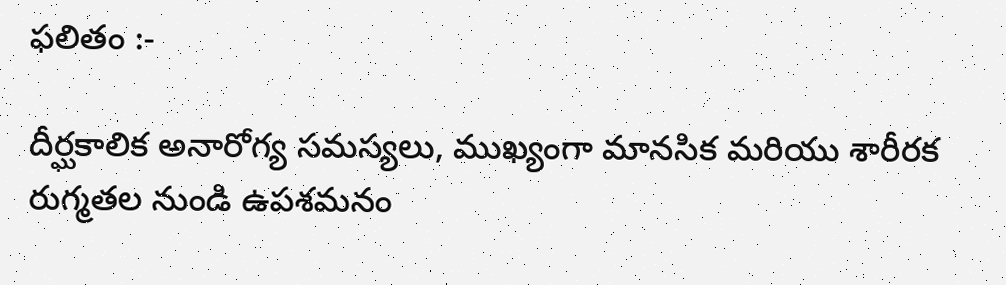ఫలితం :-

దీర్ఘకాలిక అనారోగ్య సమస్యలు, ముఖ్యంగా మానసిక మరియు శారీరక రుగ్మతల నుండి ఉపశమనం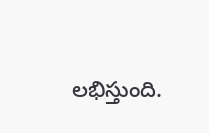లభిస్తుంది.